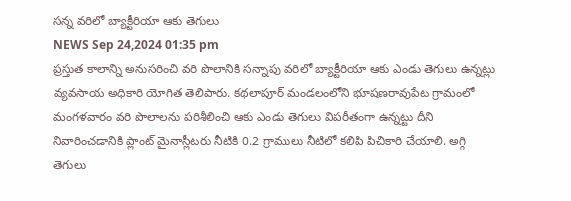సన్న వరిలో బ్యాక్టీరియా ఆకు తెగులు
NEWS Sep 24,2024 01:35 pm
ప్రస్తుత కాలాన్ని అనుసరించి వరి పొలానికి సన్నాపు వరిలో బ్యాక్టీరియా ఆకు ఎండు తెగులు ఉన్నట్లు వ్యవసాయ అధికారి యోగిత తెలిపారు. కథలాపూర్ మండలంలోని భూషణరావుపేట గ్రామంలో మంగళవారం వరి పొలాలను పరిశీలించి ఆకు ఎండు తెగులు విపరీతంగా ఉన్నట్టు దీని నివారించడానికి ప్లాంట్ మైనాస్లీటరు నీటికి 0.2 గ్రాములు నీటిలో కలిపి పిచికారి చేయాలి. అగ్గి తెగులు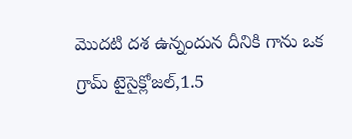మొదటి దశ ఉన్నందున దీనికి గాను ఒక గ్రామ్ టైసైక్లోజల్,1.5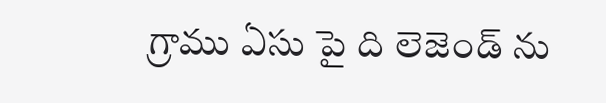గ్రాము ఏసు పై ది లెజెండ్ ను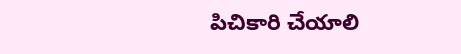పిచికారి చేయాలి